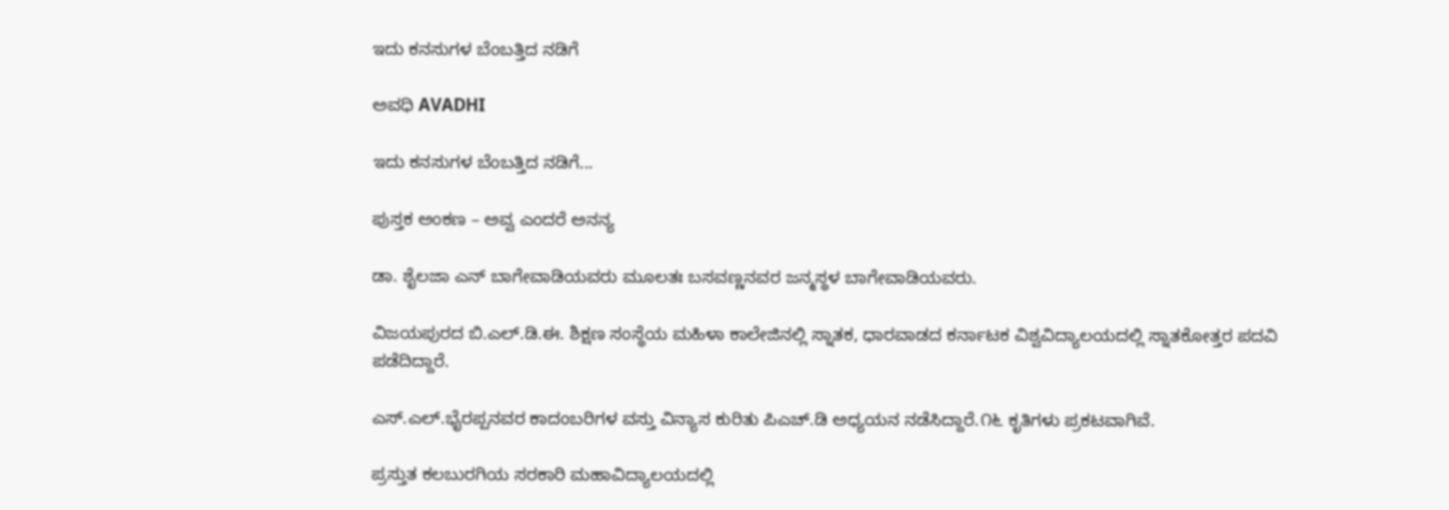ಇದು ಕನಸುಗಳ ಬೆಂಬತ್ತಿದ ನಡಿಗೆ‍

ಅವಧಿ AVADHI

ಇದು ಕನಸುಗಳ ಬೆಂಬತ್ತಿದ ನಡಿಗೆ...

ಪುಸ್ತಕ ಅಂಕಣ – ಅವ್ವ ಎಂದರೆ ಅನನ್ಯ

ಡಾ. ಶೈಲಜಾ ಎನ್ ಬಾಗೇವಾಡಿಯವರು ಮೂಲತಃ ಬಸವಣ್ಣನವರ ಜನ್ಮಸ್ಥಳ ಬಾಗೇವಾಡಿಯವರು.

ವಿಜಯಪುರದ ಬಿ.ಎಲ್.ಡಿ.ಈ. ಶಿಕ್ಷಣ ಸಂಸ್ಥೆಯ ಮಹಿಳಾ ಕಾಲೇಜಿನಲ್ಲಿ ಸ್ನಾತಕ, ಧಾರವಾಡದ ಕರ್ನಾಟಕ ವಿಶ್ವವಿದ್ಯಾಲಯದಲ್ಲಿ ಸ್ನಾತಕೋತ್ತರ ಪದವಿ ಪಡೆದಿದ್ದಾರೆ.

ಎಸ್.ಎಲ್.ಭೈರಪ್ಪನವರ ಕಾದಂಬರಿಗಳ ವಸ್ತು ವಿನ್ಯಾಸ ಕುರಿತು ಪಿಎಚ್.ಡಿ ಅಧ್ಯಯನ ನಡೆಸಿದ್ದಾರೆ.೧೬ ಕೃತಿಗಳು ಪ್ರಕಟವಾಗಿವೆ.

ಪ್ರಸ್ತುತ ಕಲಬುರಗಿಯ ಸರಕಾರಿ ಮಹಾವಿದ್ಯಾಲಯದಲ್ಲಿ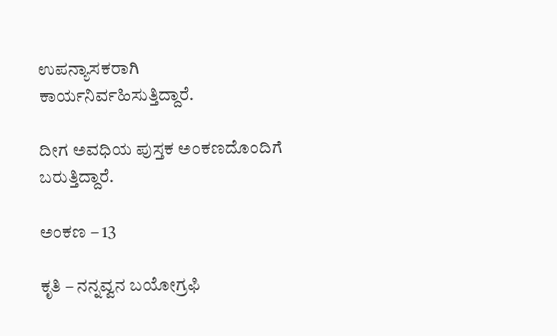ಉಪನ್ಯಾಸಕರಾಗಿ ಕಾರ್ಯನಿರ್ವಹಿಸುತ್ತಿದ್ದಾರೆ.

ದೀಗ ಅವಧಿಯ ಪುಸ್ತಕ ಅಂಕಣದೊಂದಿಗೆ ಬರುತ್ತಿದ್ದಾರೆ.

ಅಂಕಣ – 13

ಕೃತಿ – ನನ್ನವ್ವನ ಬಯೋಗ್ರಫಿ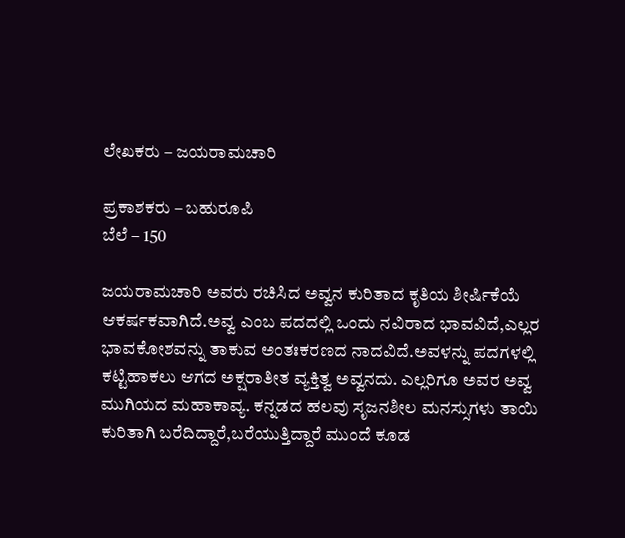ಲೇಖಕರು – ಜಯರಾಮಚಾರಿ

ಪ್ರಕಾಶಕರು – ಬಹುರೂಪಿ
ಬೆಲೆ – 150

ಜಯರಾಮಚಾರಿ ಅವರು ರಚಿಸಿದ ಅವ್ವನ ಕುರಿತಾದ ಕೃತಿಯ ಶೀರ್ಷಿಕೆಯೆ ಆಕರ್ಷಕವಾಗಿದೆ.ಅವ್ವ ಎಂಬ ಪದದಲ್ಲಿ ಒಂದು ನವಿರಾದ ಭಾವವಿದೆ,ಎಲ್ಲರ ಭಾವಕೋಶವನ್ನು ತಾಕುವ ಅಂತಃಕರಣದ ನಾದವಿದೆ.ಅವಳನ್ನು ಪದಗಳಲ್ಲಿ ಕಟ್ಟಿಹಾಕಲು ಆಗದ ಅಕ್ಷರಾತೀತ ವ್ಯಕ್ತಿತ್ವ ಅವ್ವನದು. ಎಲ್ಲರಿಗೂ ಅವರ ಅವ್ವ ಮುಗಿಯದ ಮಹಾಕಾವ್ಯ. ಕನ್ನಡದ ಹಲವು ಸೃಜನಶೀಲ ಮನಸ್ಸುಗಳು ತಾಯಿ ಕುರಿತಾಗಿ ಬರೆದಿದ್ದಾರೆ,ಬರೆಯುತ್ತಿದ್ದಾರೆ ಮುಂದೆ ಕೂಡ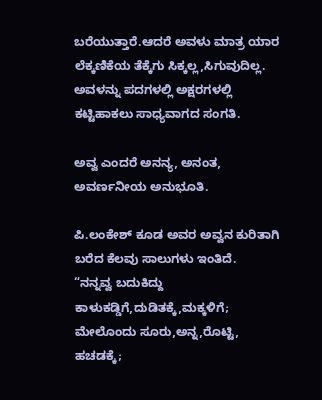ಬರೆಯುತ್ತಾರೆ.ಆದರೆ ಅವಳು ಮಾತ್ರ ಯಾರ ಲೆಕ್ಕಣಿಕೆಯ ತೆಕ್ಕೆಗು ಸಿಕ್ಕಲ್ಲ,ಸಿಗುವುದಿಲ್ಲ. ಅವಳನ್ನು ಪದಗಳಲ್ಲಿ ಅಕ್ಷರಗಳಲ್ಲಿ ಕಟ್ಟಿಹಾಕಲು ಸಾಧ್ಯವಾಗದ ಸಂಗತಿ.

ಅವ್ವ ಎಂದರೆ ಅನನ್ಯ, ಅನಂತ, ಅವರ್ಣನೀಯ ಅನುಭೂತಿ.

ಪಿ.ಲಂಕೇಶ್ ಕೂಡ ಅವರ ಅವ್ವನ ಕುರಿತಾಗಿ ಬರೆದ ಕೆಲವು ಸಾಲುಗಳು ಇಂತಿದೆ.
“ನನ್ನವ್ವ ಬದುಕಿದ್ದು
ಕಾಳುಕಡ್ಡಿಗೆ,ದುಡಿತಕ್ಕೆ,ಮಕ್ಕಳಿಗೆ;
ಮೇಲೊಂದು ಸೂರು,ಅನ್ನ,ರೊಟ್ಟಿ, ಹಚಡಕ್ಕೆ;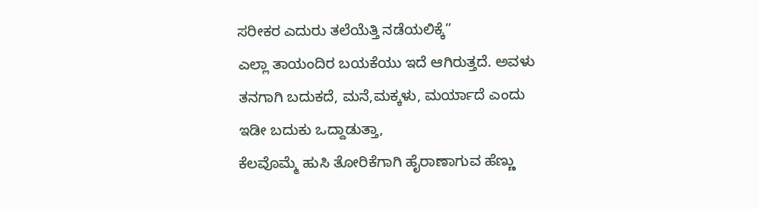ಸರೀಕರ ಎದುರು ತಲೆಯೆತ್ತಿ ನಡೆಯಲಿಕ್ಕೆ”
ಎಲ್ಲಾ ತಾಯಂದಿರ ಬಯಕೆಯು ಇದೆ ಆಗಿರುತ್ತದೆ. ಅವಳು ತನಗಾಗಿ ಬದುಕದೆ, ಮನೆ,ಮಕ್ಕಳು, ಮರ್ಯಾದೆ ಎಂದು ಇಡೀ ಬದುಕು ಒದ್ದಾಡುತ್ತಾ,
ಕೆಲವೊಮ್ಮೆ ಹುಸಿ ತೋರಿಕೆಗಾಗಿ ಹೈರಾಣಾಗುವ ಹೆಣ್ಣು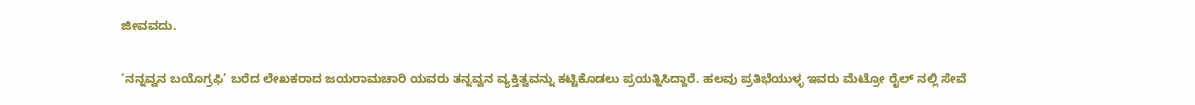ಜೀವವದು.

‘ನನ್ನವ್ವನ ಬಯೊಗ್ರಫಿ’ ಬರೆದ ಲೇಖಕರಾದ ಜಯರಾಮಚಾರಿ ಯವರು ತನ್ನವ್ವನ ವ್ಯಕ್ತಿತ್ವವನ್ನು ಕಟ್ಟಿಕೊಡಲು ಪ್ರಯತ್ನಿಸಿದ್ದಾರೆ. ಹಲವು ಪ್ರತಿಭೆಯುಳ್ಳ ಇವರು ಮೆಟ್ರೋ ರೈಲ್ ನಲ್ಲಿ ಸೇವೆ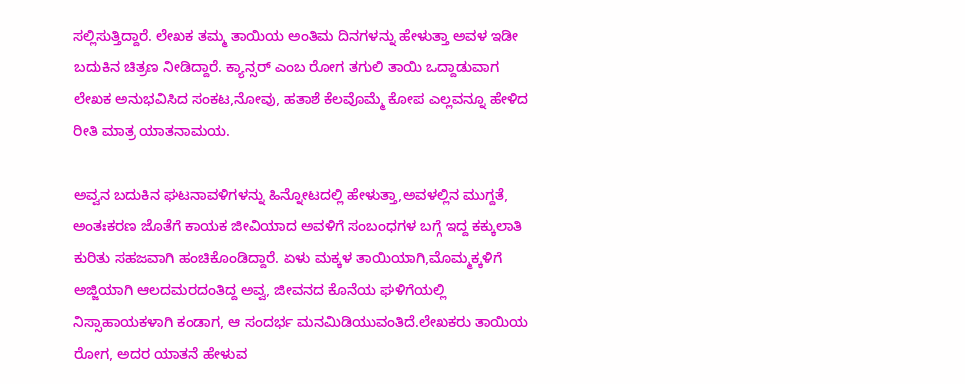ಸಲ್ಲಿಸುತ್ತಿದ್ದಾರೆ. ಲೇಖಕ ತಮ್ಮ ತಾಯಿಯ ಅಂತಿಮ ದಿನಗಳನ್ನು ಹೇಳುತ್ತಾ ಅವಳ ಇಡೀ ಬದುಕಿನ ಚಿತ್ರಣ ನೀಡಿದ್ದಾರೆ. ಕ್ಯಾನ್ಸರ್ ಎಂಬ ರೋಗ ತಗುಲಿ ತಾಯಿ ಒದ್ದಾಡುವಾಗ ಲೇಖಕ ಅನುಭವಿಸಿದ ಸಂಕಟ,ನೋವು, ಹತಾಶೆ ಕೆಲವೊಮ್ಮೆ ಕೋಪ ಎಲ್ಲವನ್ನೂ ಹೇಳಿದ ರೀತಿ ಮಾತ್ರ ಯಾತನಾಮಯ.

ಅವ್ವನ ಬದುಕಿನ ಘಟನಾವಳಿಗಳನ್ನು ಹಿನ್ನೋಟದಲ್ಲಿ ಹೇಳುತ್ತಾ,ಅವಳಲ್ಲಿನ ಮುಗ್ದತೆ, ಅಂತಃಕರಣ ಜೊತೆಗೆ ಕಾಯಕ ಜೀವಿಯಾದ ಅವಳಿಗೆ ಸಂಬಂಧಗಳ ಬಗ್ಗೆ ಇದ್ದ ಕಕ್ಕುಲಾತಿ ಕುರಿತು ಸಹಜವಾಗಿ ಹಂಚಿಕೊಂಡಿದ್ದಾರೆ. ಏಳು ಮಕ್ಕಳ ತಾಯಿಯಾಗಿ,ಮೊಮ್ಮಕ್ಕಳಿಗೆ ಅಜ್ಜಿಯಾಗಿ ಆಲದಮರದಂತಿದ್ದ ಅವ್ವ, ಜೀವನದ ಕೊನೆಯ ಘಳಿಗೆಯಲ್ಲಿ ನಿಸ್ಸಾಹಾಯಕಳಾಗಿ ಕಂಡಾಗ, ಆ ಸಂದರ್ಭ ಮನಮಿಡಿಯುವಂತಿದೆ.ಲೇಖಕರು ತಾಯಿಯ ರೋಗ, ಅದರ ಯಾತನೆ ಹೇಳುವ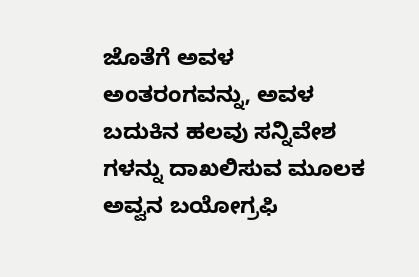ಜೊತೆಗೆ ಅವಳ ಅಂತರಂಗವನ್ನು, ಅವಳ ಬದುಕಿನ ಹಲವು ಸನ್ನಿವೇಶ ಗಳನ್ನು ದಾಖಲಿಸುವ ಮೂಲಕ ಅವ್ವನ ಬಯೋಗ್ರಫಿ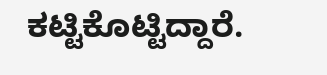ಕಟ್ಟಿಕೊಟ್ಟಿದ್ದಾರೆ.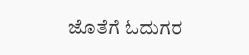ಜೊತೆಗೆ ಓದುಗರ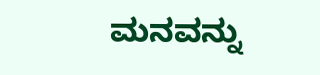ಮನವನ್ನು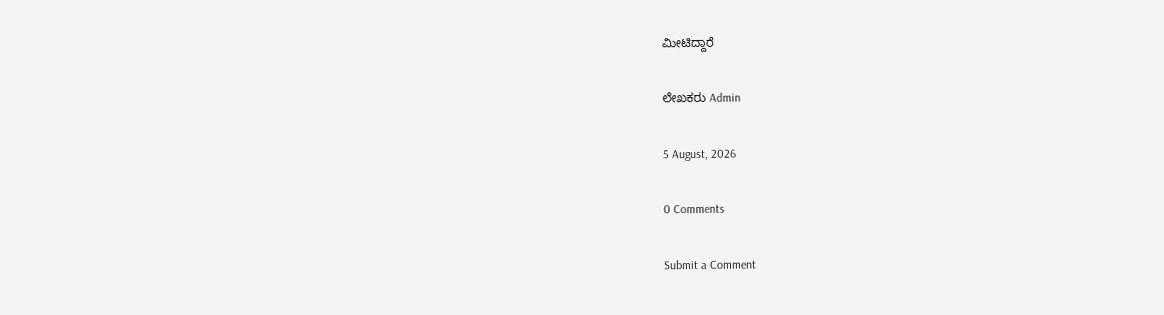ಮೀಟಿದ್ದಾರೆ

ಲೇಖಕರು Admin

5 August, 2026

0 Comments

Submit a Comment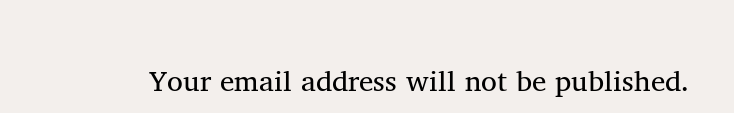Your email address will not be published.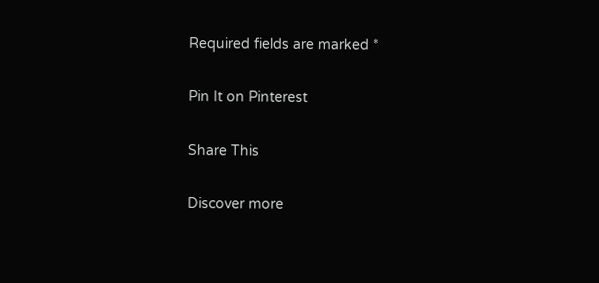Required fields are marked *

Pin It on Pinterest

Share This

Discover more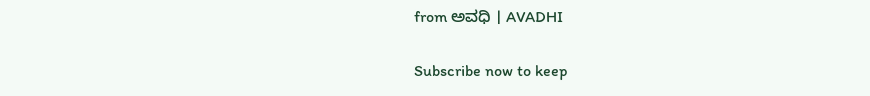from ಅವಧಿ । AVADHI

Subscribe now to keep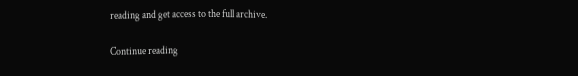reading and get access to the full archive.

Continue reading